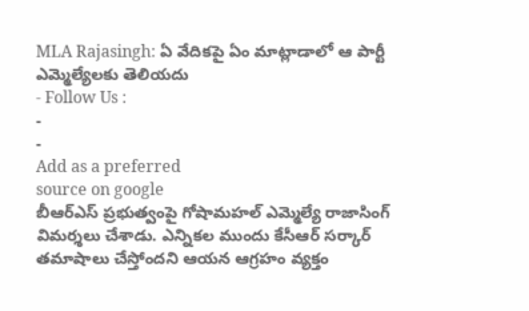MLA Rajasingh: ఏ వేదికపై ఏం మాట్లాడాలో ఆ పార్టీ ఎమ్మెల్యేలకు తెలియదు
- Follow Us :
-
-
Add as a preferred
source on google
బీఆర్ఎస్ ప్రభుత్వంపై గోషామహల్ ఎమ్మెల్యే రాజాసింగ్ విమర్శలు చేశాడు. ఎన్నికల ముందు కేసీఆర్ సర్కార్ తమాషాలు చేస్తోందని ఆయన ఆగ్రహం వ్యక్తం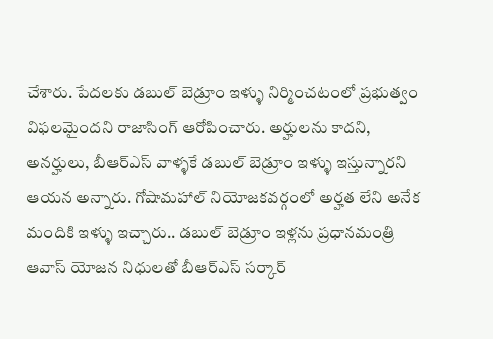చేశారు. పేదలకు డబుల్ బెడ్రూం ఇళ్ళు నిర్మించటంలో ప్రభుత్వం విఫలమైందని రాజాసింగ్ ఆరోపించారు. అర్హులను కాదని, అనర్హులు, బీఆర్ఎస్ వాళ్ళకే డబుల్ బెడ్రూం ఇళ్ళు ఇస్తున్నారని ఆయన అన్నారు. గోషామహాల్ నియోజకవర్గంలో అర్హత లేని అనేక మందికి ఇళ్ళు ఇచ్చారు.. డబుల్ బెడ్రూం ఇళ్లను ప్రధానమంత్రి ఆవాస్ యోజన నిధులతో బీఆర్ఎస్ సర్కార్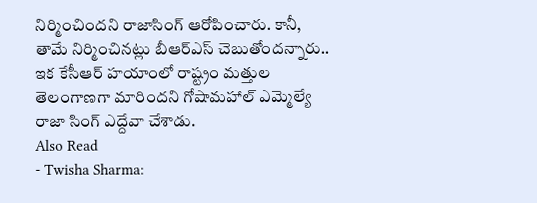నిర్మించిందని రాజాసింగ్ ఆరోపించారు. కానీ, తామే నిర్మించినట్లు బీఆర్ఎస్ చెబుతోందన్నారు.. ఇక కేసీఆర్ హయాంలో రాష్ట్రం మత్తుల తెలంగాణగా మారిందని గోషామహాల్ ఎమ్మెల్యే రాజా సింగ్ ఎద్దేవా చేశాడు.
Also Read
- Twisha Sharma: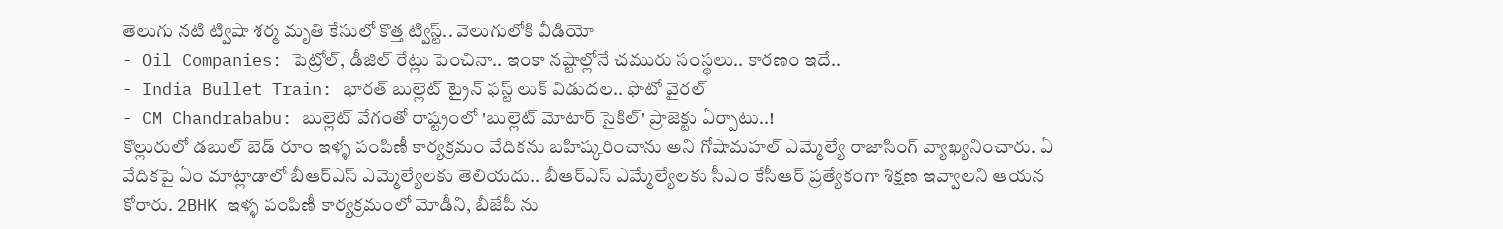తెలుగు నటి ట్విషా శర్మ మృతి కేసులో కొత్త ట్విస్ట్.. వెలుగులోకి వీడియో
- Oil Companies: పెట్రోల్, డీజిల్ రేట్లు పెంచినా.. ఇంకా నష్టాల్లోనే చమురు సంస్థలు.. కారణం ఇదే..
- India Bullet Train: భారత్ బుల్లెట్ ట్రైన్ ఫస్ట్ లుక్ విడుదల.. ఫొటో వైరల్
- CM Chandrababu: బుల్లెట్ వేగంతో రాష్ట్రంలో 'బుల్లెట్ మోటార్ సైకిల్' ప్రాజెక్టు ఏర్పాటు..!
కొల్లురులో డబుల్ బెడ్ రూం ఇళ్ళ పంపిణీ కార్యక్రమం వేదికను బహిష్కరించాను అని గోషామహల్ ఎమ్మెల్యే రాజాసింగ్ వ్యాఖ్యనించారు. ఏ వేదికపై ఏం మాట్లాడాలో బీఆర్ఎస్ ఎమ్మెల్యేలకు తెలియదు.. బీఆర్ఎస్ ఎమ్మేల్యేలకు సీఎం కేసీఆర్ ప్రత్యేకంగా శిక్షణ ఇవ్వాలని ఆయన కోరారు. 2BHK ఇళ్ళ పంపిణీ కార్యక్రమంలో మోడీని, బీజేపీ ను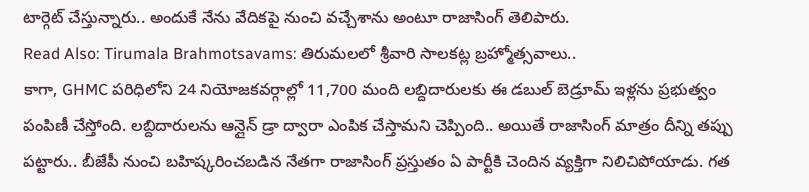టార్గెట్ చేస్తున్నారు.. అందుకే నేను వేదికపై నుంచి వచ్చేశాను అంటూ రాజాసింగ్ తెలిపారు.
Read Also: Tirumala Brahmotsavams: తిరుమలలో శ్రీవారి సాలకట్ల బ్రహ్మోత్సవాలు..
కాగా, GHMC పరిధిలోని 24 నియోజకవర్గాల్లో 11,700 మంది లబ్దిదారులకు ఈ డబుల్ బెడ్రూమ్ ఇళ్లను ప్రభుత్వం పంపిణీ చేస్తోంది. లబ్దిదారులను ఆన్లైన్ డ్రా ద్వారా ఎంపిక చేస్తామని చెప్పింది.. అయితే రాజాసింగ్ మాత్రం దీన్ని తప్పు పట్టారు.. బీజేపీ నుంచి బహిష్కరించబడిన నేతగా రాజాసింగ్ ప్రస్తుతం ఏ పార్టీకి చెందిన వ్యక్తిగా నిలిచిపోయాడు. గత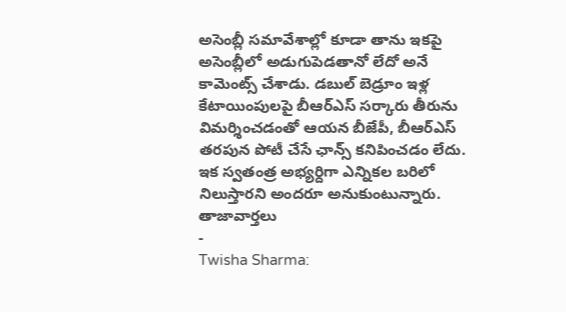అసెంబ్లీ సమావేశాల్లో కూడా తాను ఇకపై అసెంబ్లీలో అడుగుపెడతానో లేదో అనే కామెంట్స్ చేశాడు. డబుల్ బెడ్రూం ఇళ్ల కేటాయింపులపై బీఆర్ఎస్ సర్కారు తీరును విమర్శించడంతో ఆయన బీజేపీ, బీఆర్ఎస్ తరపున పోటీ చేసే ఛాన్స్ కనిపించడం లేదు. ఇక స్వతంత్ర అభ్యర్దిగా ఎన్నికల బరిలో నిలుస్తారని అందరూ అనుకుంటున్నారు.
తాజావార్తలు
-
Twisha Sharma: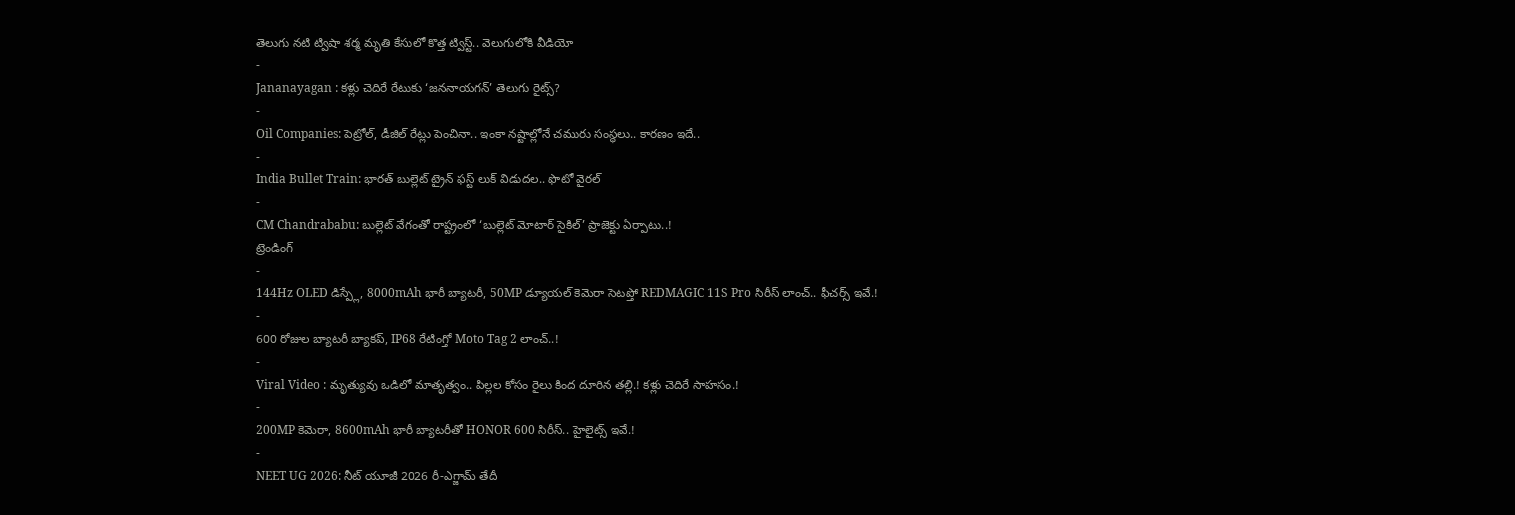తెలుగు నటి ట్విషా శర్మ మృతి కేసులో కొత్త ట్విస్ట్.. వెలుగులోకి వీడియో
-
Jananayagan : కళ్లు చెదిరే రేటుకు ‘జననాయగన్’ తెలుగు రైట్స్?
-
Oil Companies: పెట్రోల్, డీజిల్ రేట్లు పెంచినా.. ఇంకా నష్టాల్లోనే చమురు సంస్థలు.. కారణం ఇదే..
-
India Bullet Train: భారత్ బుల్లెట్ ట్రైన్ ఫస్ట్ లుక్ విడుదల.. ఫొటో వైరల్
-
CM Chandrababu: బుల్లెట్ వేగంతో రాష్ట్రంలో ‘బుల్లెట్ మోటార్ సైకిల్’ ప్రాజెక్టు ఏర్పాటు..!
ట్రెండింగ్
-
144Hz OLED డిస్ప్లే, 8000mAh భారీ బ్యాటరీ, 50MP డ్యూయల్ కెమెరా సెటప్తో REDMAGIC 11S Pro సిరీస్ లాంచ్.. ఫీచర్స్ ఇవే.!
-
600 రోజుల బ్యాటరీ బ్యాకప్, IP68 రేటింగ్తో Moto Tag 2 లాంచ్..!
-
Viral Video : మృత్యువు ఒడిలో మాతృత్వం.. పిల్లల కోసం రైలు కింద దూరిన తల్లి.! కళ్లు చెదిరే సాహసం.!
-
200MP కెమెరా, 8600mAh భారీ బ్యాటరీతో HONOR 600 సిరీస్.. హైలైట్స్ ఇవే.!
-
NEET UG 2026: నీట్ యూజీ 2026 రీ-ఎగ్జామ్ తేదీ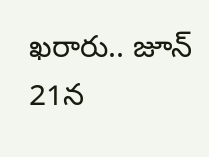ఖరారు.. జూన్ 21న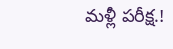మళ్లీ పరీక్ష.!